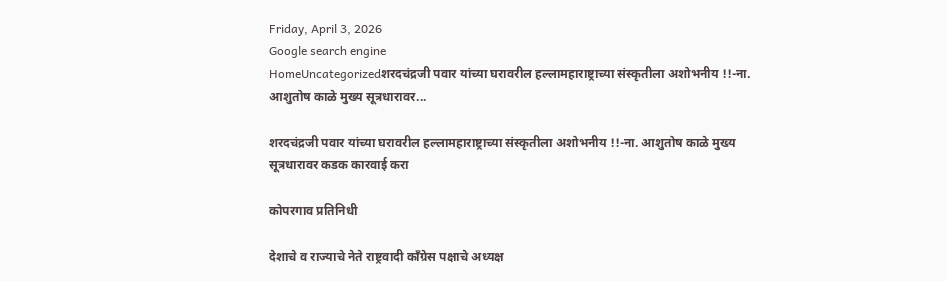Friday, April 3, 2026
Google search engine
HomeUncategorizedशरदचंद्रजी पवार यांच्या घरावरील हल्लामहाराष्ट्राच्या संस्कृतीला अशोभनीय !!-ना. आशुतोष काळे मुख्य सूत्रधारावर...

शरदचंद्रजी पवार यांच्या घरावरील हल्लामहाराष्ट्राच्या संस्कृतीला अशोभनीय !!-ना. आशुतोष काळे मुख्य सूत्रधारावर कडक कारवाई करा

कोपरगाव प्रतिनिधी

देशाचे व राज्याचे नेते राष्ट्रवादी कॉंग्रेस पक्षाचे अध्यक्ष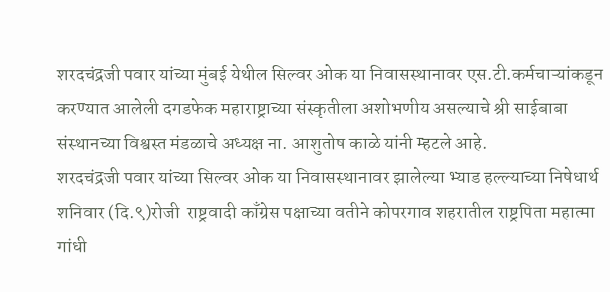शरदचंद्रजी पवार यांच्या मुंबई येथील सिल्वर ओक या निवासस्थानावर एस.टी.कर्मचाऱ्यांकडून करण्यात आलेली दगडफेक महाराष्ट्राच्या संस्कृतीला अशोभणीय असल्याचे श्री साईबाबा संस्थानच्या विश्वस्त मंडळाचे अध्यक्ष ना. आशुतोष काळे यांनी म्हटले आहे.
शरदचंद्रजी पवार यांच्या सिल्वर ओक या निवासस्थानावर झालेल्या भ्याड हल्ल्याच्या निषेधार्थ शनिवार (दि.९)रोजी  राष्ट्रवादी काँग्रेस पक्षाच्या वतीने कोपरगाव शहरातील राष्ट्रपिता महात्मा गांधी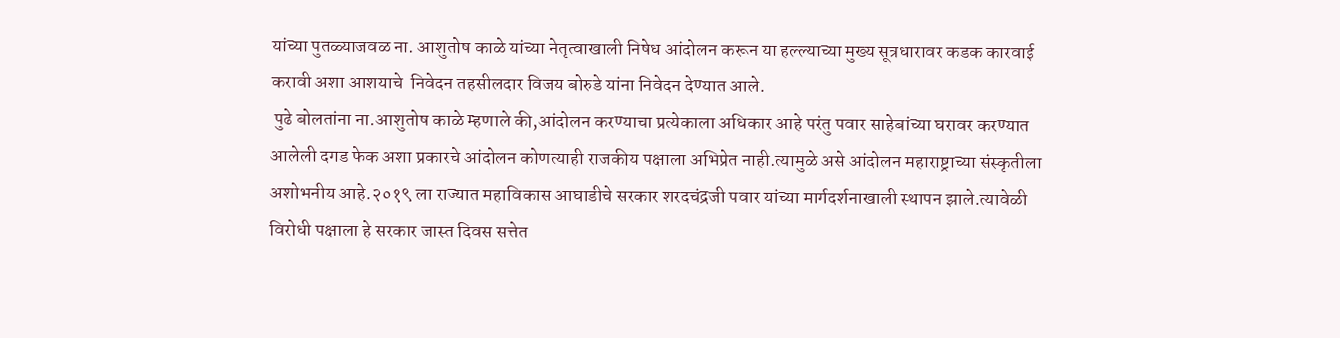यांच्या पुतळ्याजवळ ना. आशुतोष काळे यांच्या नेतृत्वाखाली निषेध आंदोलन करून या हल्ल्याच्या मुख्य सूत्रधारावर कडक कारवाई करावी अशा आशयाचे  निवेदन तहसीलदार विजय बोरुडे यांना निवेदन देण्यात आले.
 पुढे बोलतांना ना.आशुतोष काळे म्हणाले की,आंदोलन करण्याचा प्रत्येकाला अधिकार आहे परंतु पवार साहेबांच्या घरावर करण्यात आलेली दगड फेक अशा प्रकारचे आंदोलन कोणत्याही राजकीय पक्षाला अभिप्रेत नाही.त्यामुळे असे आंदोलन महाराष्ट्राच्या संस्कृतीला अशोभनीय आहे.२०१९ ला राज्यात महाविकास आघाडीचे सरकार शरदचंद्रजी पवार यांच्या मार्गदर्शनाखाली स्थापन झाले.त्यावेळी विरोधी पक्षाला हे सरकार जास्त दिवस सत्तेत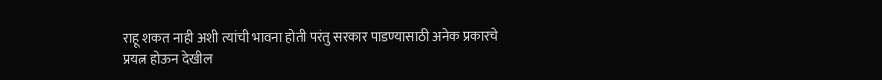राहू शकत नाही अशी त्यांची भावना होती परंतु सरकार पाडण्यासाठी अनेक प्रकारचे प्रयत्न होऊन देखील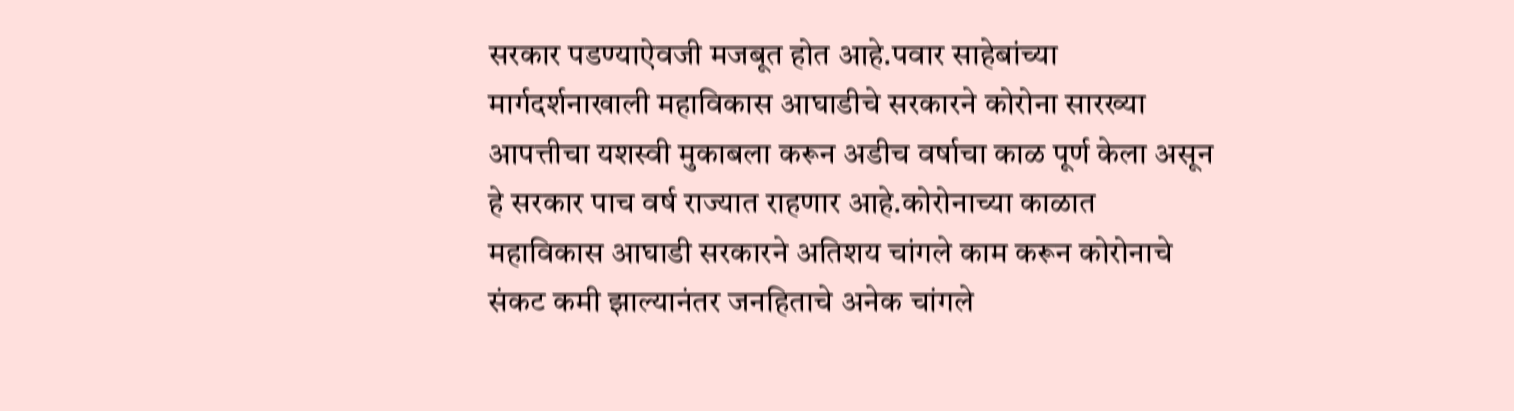सरकार पडण्याऐवजी मजबूत होत आहे.पवार साहेबांच्या मार्गदर्शनाखाली महाविकास आघाडीचे सरकारने कोरोना सारख्या आपत्तीचा यशस्वी मुकाबला करून अडीच वर्षाचा काळ पूर्ण केला असून हे सरकार पाच वर्ष राज्यात राहणार आहे.कोरोनाच्या काळात महाविकास आघाडी सरकारने अतिशय चांगले काम करून कोरोनाचे संकट कमी झाल्यानंतर जनहिताचे अनेक चांगले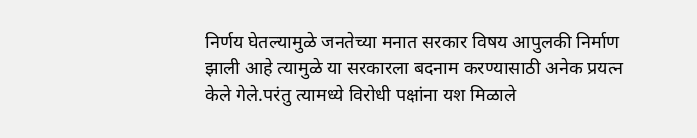निर्णय घेतल्यामुळे जनतेच्या मनात सरकार विषय आपुलकी निर्माण झाली आहे त्यामुळे या सरकारला बदनाम करण्यासाठी अनेक प्रयत्न केले गेले.परंतु त्यामध्ये विरोधी पक्षांना यश मिळाले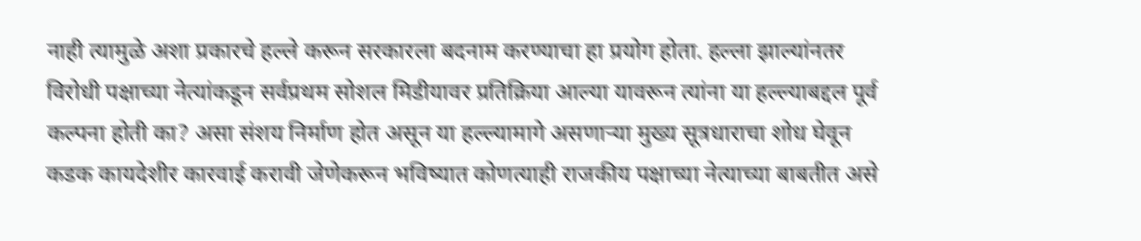नाही त्यामुळे अशा प्रकारचे हल्ले करून सरकारला बदनाम करण्याचा हा प्रयोग होता. हल्ला झाल्यांनतर विरोधी पक्षाच्या नेत्यांकडून सर्वप्रथम सोशल मिडीयावर प्रतिक्रिया आल्या यावरून त्यांना या हल्ल्याबद्दल पूर्व कल्पना होती का? असा संशय निर्माण होत असून या हल्ल्यामागे असणाऱ्या मुख्य सूत्रधाराचा शोध घेवून कडक कायदेशीर कारवाई करावी जेणेकरून भविष्यात कोणत्याही राजकीय पक्षाच्या नेत्याच्या बाबतीत असे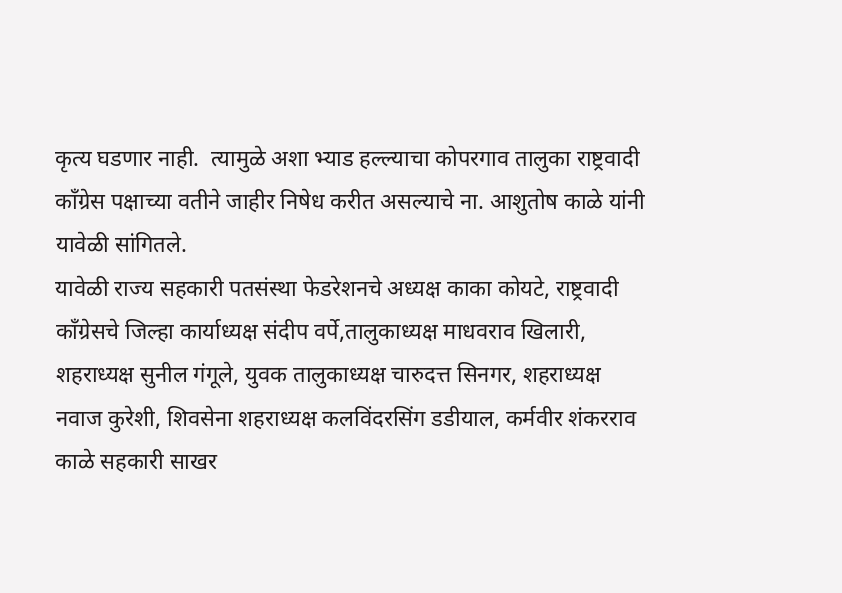कृत्य घडणार नाही.  त्यामुळे अशा भ्याड हल्ल्याचा कोपरगाव तालुका राष्ट्रवादी काँग्रेस पक्षाच्या वतीने जाहीर निषेध करीत असल्याचे ना. आशुतोष काळे यांनी यावेळी सांगितले.
यावेळी राज्य सहकारी पतसंस्था फेडरेशनचे अध्यक्ष काका कोयटे, राष्ट्रवादी काँग्रेसचे जिल्हा कार्याध्यक्ष संदीप वर्पे,तालुकाध्यक्ष माधवराव खिलारी, शहराध्यक्ष सुनील गंगूले, युवक तालुकाध्यक्ष चारुदत्त सिनगर, शहराध्यक्ष नवाज कुरेशी, शिवसेना शहराध्यक्ष कलविंदरसिंग डडीयाल, कर्मवीर शंकरराव काळे सहकारी साखर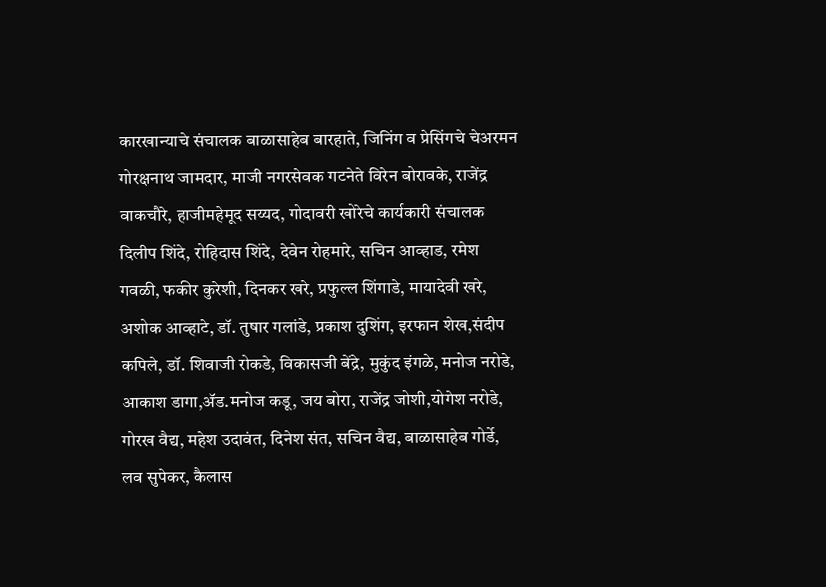कारखान्याचे संचालक बाळासाहेब बारहाते, जिनिंग व प्रेसिंगचे चेअरमन गोरक्षनाथ जामदार, माजी नगरसेवक गटनेते विरेन बोरावके, राजेंद्र वाकचौरे, हाजीमहेमूद सय्यद, गोदावरी खोरेचे कार्यकारी संचालक दिलीप शिंदे, रोहिदास शिंदे, देवेन रोहमारे, सचिन आव्हाड, रमेश गवळी, फकीर कुरेशी, दिनकर खरे, प्रफुल्ल शिंगाडे, मायादेवी खरे, अशोक आव्हाटे, डॉ. तुषार गलांडे, प्रकाश दुशिंग, इरफान शेख,संदीप कपिले, डॉ. शिवाजी रोकडे, विकासजी बेंद्रे, मुकुंद इंगळे, मनोज नरोडे, आकाश डागा,ॲड.मनोज कडू, जय बोरा, राजेंद्र जोशी,योगेश नरोडे, गोरख वैद्य, महेश उदावंत, दिनेश संत, सचिन वैद्य, बाळासाहेब गोर्डे, लव सुपेकर, कैलास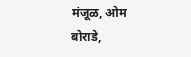मंजूळ, ओम बोराडे,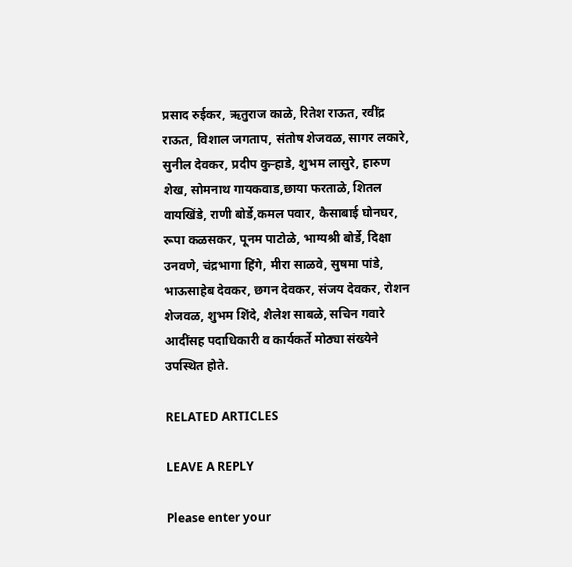प्रसाद रुईकर, ऋतुराज काळे, रितेश राऊत, रवींद्र राऊत, विशाल जगताप, संतोष शेजवळ, सागर लकारे, सुनील देवकर, प्रदीप कुऱ्हाडे, शुभम लासुरे, हारुण शेख, सोमनाथ गायकवाड,छाया फरताळे, शितल वायखिंडे, राणी बोर्डे,कमल पवार, कैसाबाई घोनघर, रूपा कळसकर, पूनम पाटोळे, भाग्यश्री बोर्डे, दिक्षा उनवणे, चंद्रभागा हिंगे, मीरा साळवे, सुषमा पांडे, भाऊसाहेब देवकर, छगन देवकर, संजय देवकर, रोशन शेजवळ, शुभम शिंदे, शैलेश साबळे, सचिन गवारे आदींसह पदाधिकारी व कार्यकर्ते मोठ्या संख्येने उपस्थित होते.

RELATED ARTICLES

LEAVE A REPLY

Please enter your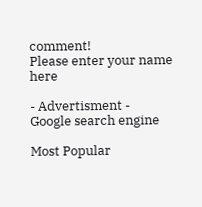comment!
Please enter your name here

- Advertisment -
Google search engine

Most Popular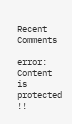Recent Comments

error: Content is protected !!